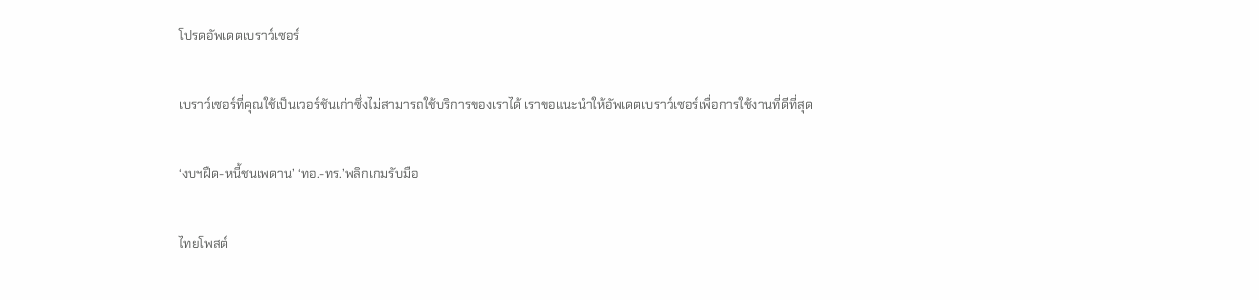โปรดอัพเดตเบราว์เซอร์

เบราว์เซอร์ที่คุณใช้เป็นเวอร์ชันเก่าซึ่งไม่สามารถใช้บริการของเราได้ เราขอแนะนำให้อัพเดตเบราว์เซอร์เพื่อการใช้งานที่ดีที่สุด

‘งบฯฝืด-หนี้ชนเพดาน’ ‘ทอ.-ทร.’พลิกเกมรับมือ

ไทยโพสต์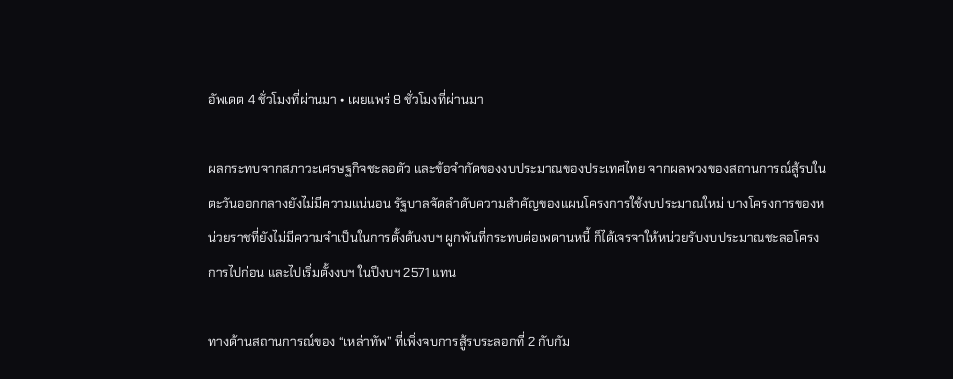อัพเดต 4 ชั่วโมงที่ผ่านมา • เผยแพร่ 8 ชั่วโมงที่ผ่านมา

ผลกระทบจากสภาวะเศรษฐกิจชะลอตัว และข้อจำกัดของงบประมาณของประเทศไทย จากผลพวงของสถานการณ์สู้รบในตะวันออกกลางยังไม่มีความแน่นอน รัฐบาลจัดลำดับความสำคัญของแผนโครงการใช้งบประมาณใหม่ บางโครงการของหน่วยราชที่ยังไม่มีความจำเป็นในการตั้งต้นงบฯ ผูกพันที่กระทบต่อเพดานหนี้ ก็ได้เจรจาให้หน่วยรับงบประมาณชะลอโครงการไปก่อน และไปเริ่มตั้งงบฯ ในปีงบฯ 2571 แทน

ทางด้านสถานการณ์ของ “เหล่าทัพ” ที่เพิ่งจบการสู้รบระลอกที่ 2 กับกัม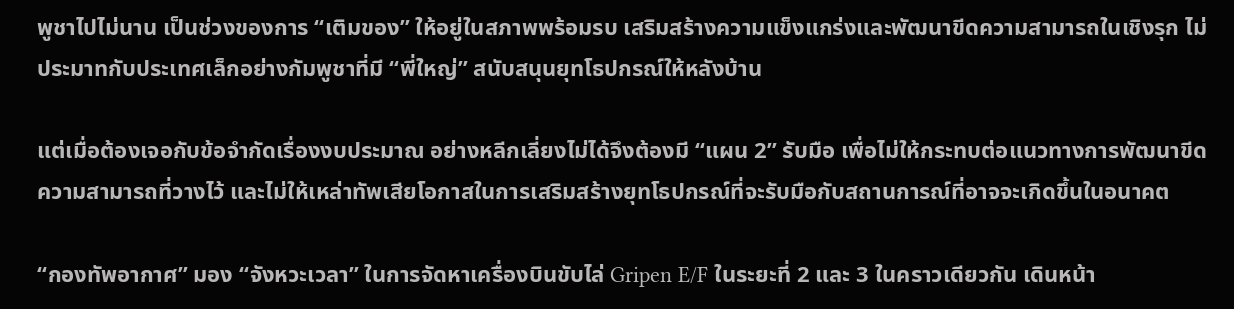พูชาไปไม่นาน เป็นช่วงของการ “เติมของ” ให้อยู่ในสภาพพร้อมรบ เสริมสร้างความแข็งแกร่งและพัฒนาขีดความสามารถในเชิงรุก ไม่ประมาทกับประเทศเล็กอย่างกัมพูชาที่มี “พี่ใหญ่” สนับสนุนยุทโธปกรณ์ให้หลังบ้าน

แต่เมื่อต้องเจอกับข้อจำกัดเรื่องงบประมาณ อย่างหลีกเลี่ยงไม่ได้จึงต้องมี “แผน 2” รับมือ เพื่อไม่ให้กระทบต่อแนวทางการพัฒนาขีดความสามารถที่วางไว้ และไม่ให้เหล่าทัพเสียโอกาสในการเสริมสร้างยุทโธปกรณ์ที่จะรับมือกับสถานการณ์ที่อาจจะเกิดขึ้นในอนาคต

“กองทัพอากาศ” มอง “จังหวะเวลา” ในการจัดหาเครื่องบินขับไล่ Gripen E/F ในระยะที่ 2 และ 3 ในคราวเดียวกัน เดินหน้า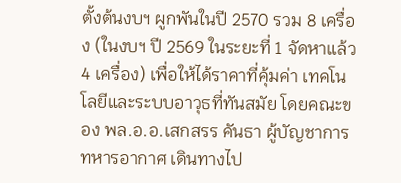ตั้งต้นงบฯ ผูกพันในปี 2570 รวม 8 เครื่อง (ในงบฯ ปี 2569 ในระยะที่ 1 จัดหาแล้ว 4 เครื่อง) เพื่อให้ได้ราคาที่คุ้มค่า เทคโนโลยีและระบบอาวุธที่ทันสมัย โดยคณะของ พล.อ.อ.เสกสรร คันธา ผู้บัญชาการทหารอากาศ เดินทางไป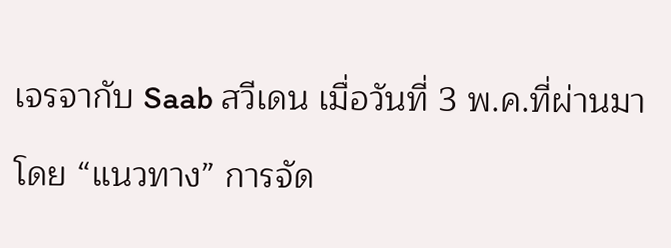เจรจากับ Saab สวีเดน เมื่อวันที่ 3 พ.ค.ที่ผ่านมา

โดย “แนวทาง” การจัด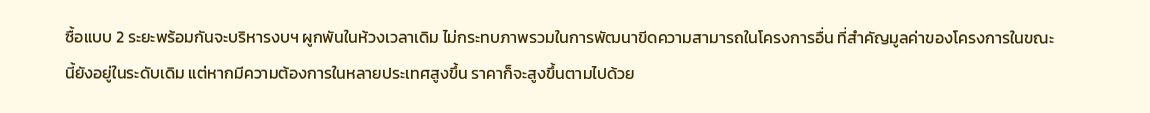ซื้อแบบ 2 ระยะพร้อมกันจะบริหารงบฯ ผูกพันในห้วงเวลาเดิม ไม่กระทบภาพรวมในการพัฒนาขีดความสามารถในโครงการอื่น ที่สำคัญมูลค่าของโครงการในขณะนี้ยังอยู่ในระดับเดิม แต่หากมีความต้องการในหลายประเทศสูงขึ้น ราคาก็จะสูงขึ้นตามไปด้วย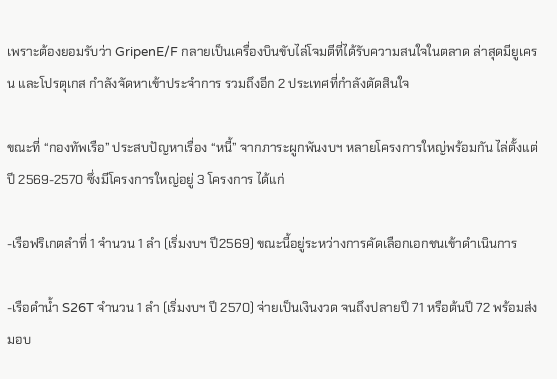เพราะต้องยอมรับว่า GripenE/F กลายเป็นเครื่องบินขับไล่โจมตีที่ได้รับความสนใจในตลาด ล่าสุดมียูเครน และโปรตุเกส กำลังจัดหาเข้าประจำการ รวมถึงอีก 2 ประเทศที่กำลังตัดสินใจ

ขณะที่ “กองทัพเรือ” ประสบปัญหาเรื่อง “หนี้” จากภาระผูกพันงบฯ หลายโครงการใหญ่พร้อมกัน ไล่ตั้งแต่ปี 2569-2570 ซึ่งมีโครงการใหญ่อยู่ 3 โครงการ ได้แก่

-เรือฟริเกตลำที่ 1 จำนวน 1 ลำ (เริ่มงบฯ ปี2569) ขณะนี้อยู่ระหว่างการคัดเลือกเอกชนเข้าดำเนินการ

-เรือดำน้ำ S26T จำนวน 1 ลำ (เริ่มงบฯ ปี 2570) จ่ายเป็นเงินงวด จนถึงปลายปึ 71 หรือต้นปี 72 พร้อมส่งมอบ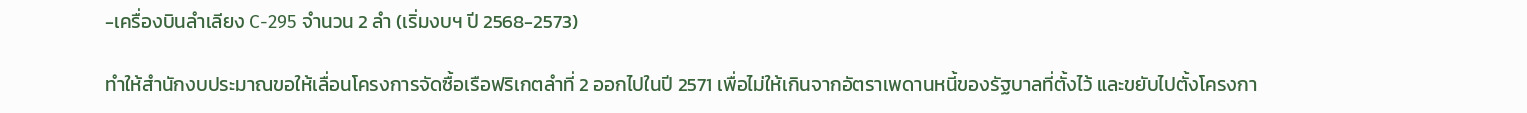-เครื่องบินลำเลียง C-295 จำนวน 2 ลำ (เริ่มงบฯ ปี 2568-2573)

ทำให้สำนักงบประมาณขอให้เลื่อนโครงการจัดซื้อเรือฟริเกตลำที่ 2 ออกไปในปี 2571 เพื่อไม่ให้เกินจากอัตราเพดานหนี้ของรัฐบาลที่ตั้งไว้ และขยับไปตั้งโครงกา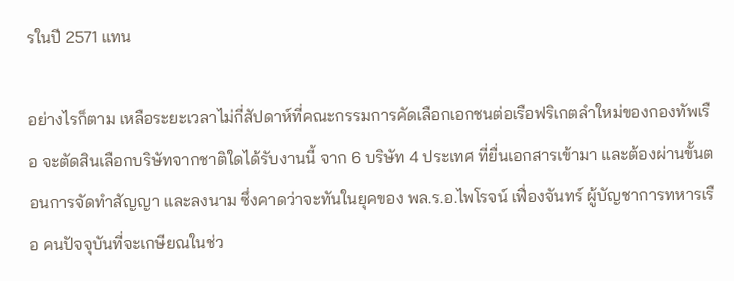รในปี 2571 แทน

อย่างไรก็ตาม เหลือระยะเวลาไม่กี่สัปดาห์ที่คณะกรรมการคัดเลือกเอกชนต่อเรือฟริเกตลำใหม่ของกองทัพเรือ จะตัดสินเลือกบริษัทจากชาติใดได้รับงานนี้ จาก 6 บริษัท 4 ประเทศ ที่ยื่นเอกสารเข้ามา และต้องผ่านขั้นตอนการจัดทำสัญญา และลงนาม ซึ่งคาดว่าจะทันในยุคของ พล.ร.อ.ไพโรจน์ เฟื่องจันทร์ ผู้บัญชาการทหารเรือ คนปัจจุบันที่จะเกษียณในช่ว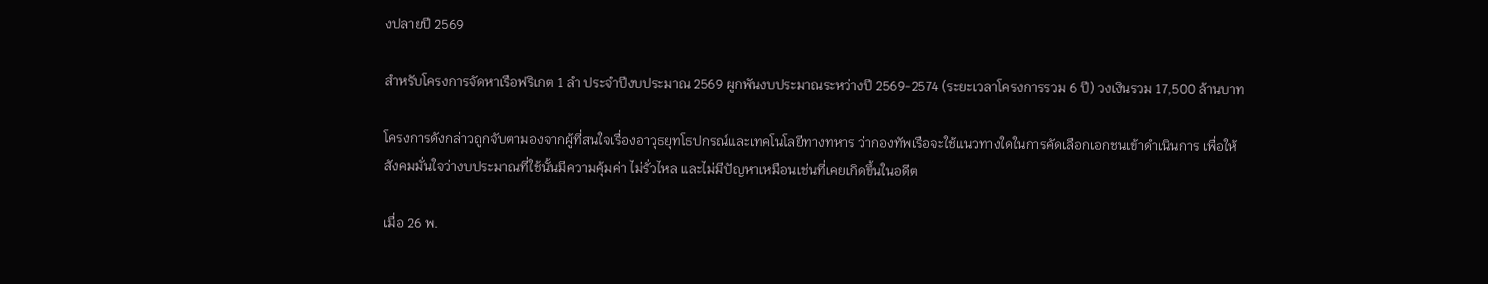งปลายปี 2569

สำหรับโครงการจัดหาเรือฟริเกต 1 ลำ ประจำปีงบประมาณ 2569 ผูกพันงบประมาณระหว่างปี 2569-2574 (ระยะเวลาโครงการรวม 6 ปี) วงเงินรวม 17,500 ล้านบาท

โครงการดังกล่าวถูกจับตามองจากผู้ที่สนใจเรื่องอาวุธยุทโธปกรณ์และเทคโนโลยีทางทหาร ว่ากองทัพเรือจะใช้แนวทางใดในการคัดเลือกเอกชนเข้าดำเนินการ เพื่อให้สังคมมั่นใจว่างบประมาณที่ใช้นั้นมีความคุ้มค่า ไม่รั่วไหล และไม่มีปัญหาเหมือนเช่นที่เคยเกิดขึ้นในอดีต

เมื่อ 26 พ.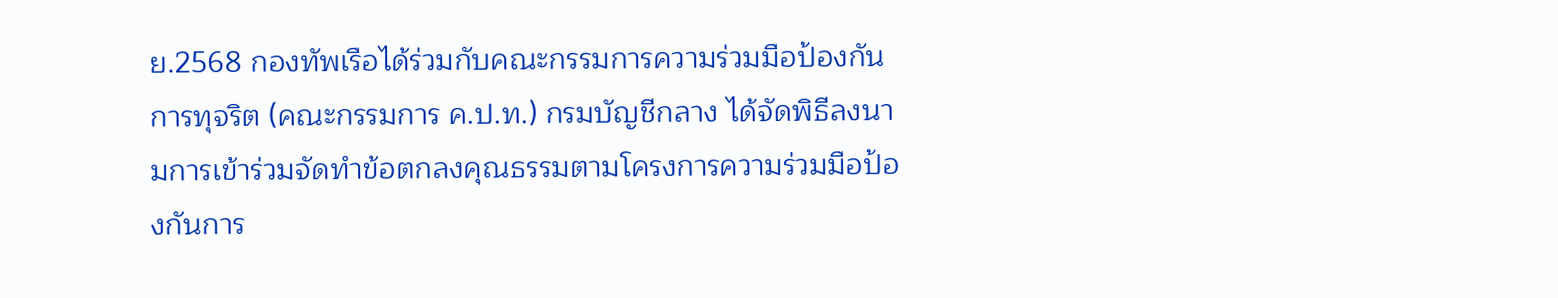ย.2568 กองทัพเรือได้ร่วมกับคณะกรรมการความร่วมมือป้องกันการทุจริต (คณะกรรมการ ค.ป.ท.) กรมบัญชีกลาง ได้จัดพิธีลงนามการเข้าร่วมจัดทำข้อตกลงคุณธรรมตามโครงการความร่วมมือป้องกันการ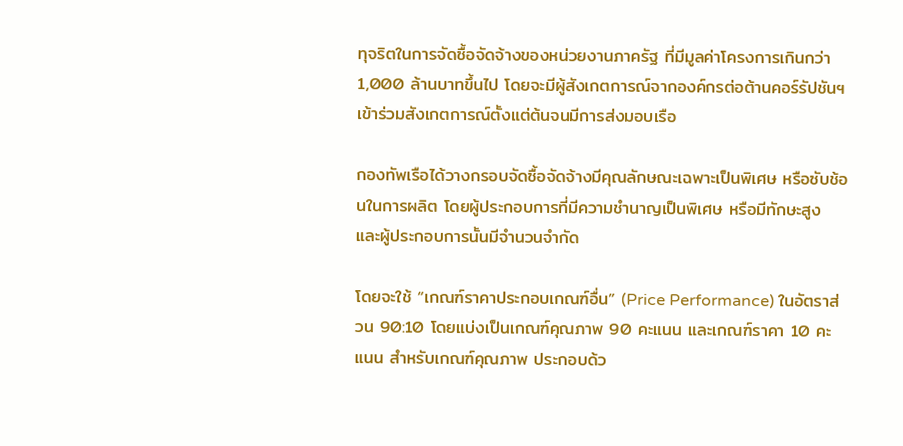ทุจริตในการจัดซื้อจัดจ้างของหน่วยงานภาครัฐ ที่มีมูลค่าโครงการเกินกว่า 1,000 ล้านบาทขึ้นไป โดยจะมีผู้สังเกตการณ์จากองค์กรต่อต้านคอร์รัปชันฯ เข้าร่วมสังเกตการณ์ตั้งแต่ต้นจนมีการส่งมอบเรือ

กองทัพเรือได้วางกรอบจัดซื้อจัดจ้างมีคุณลักษณะเฉพาะเป็นพิเศษ หรือซับช้อนในการผลิต โดยผู้ประกอบการที่มีความชำนาญเป็นพิเศษ หรือมีทักษะสูง และผู้ประกอบการนั้นมีจำนวนจำกัด

โดยจะใช้ “เกณฑ์ราคาประกอบเกณฑ์อื่น” (Price Performance) ในอัตราส่วน 90:10 โดยแบ่งเป็นเกณฑ์คุณภาพ 90 คะแนน และเกณฑ์ราคา 10 คะแนน สำหรับเกณฑ์คุณภาพ ประกอบด้ว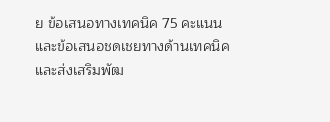ย ข้อเสนอทางเทคนิค 75 คะแนน และข้อเสนอชดเชยทางด้านเทคนิค และส่งเสริมพัฒ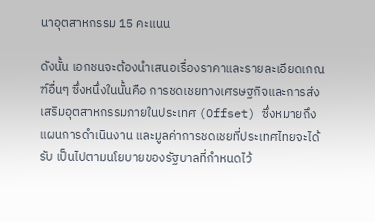นาอุตสาหกรรม 15 คะแนน

ดังนั้น เอกชนจะต้องนำเสนอเรื่องราคาและรายละเอียดเกณฑ์อื่นๆ ซึ่งหนึ่งในนั้นคือ การชดเชยทางเศรษฐกิจและการส่งเสริมอุตสาหกรรมภายในประเทศ (Offset) ซึ่งหมายถึงแผนการดำเนินงาน และมูลค่าการชดเชยที่ประเทศไทยจะได้รับ เป็นไปตามนโยบายของรัฐบาลที่กำหนดไว้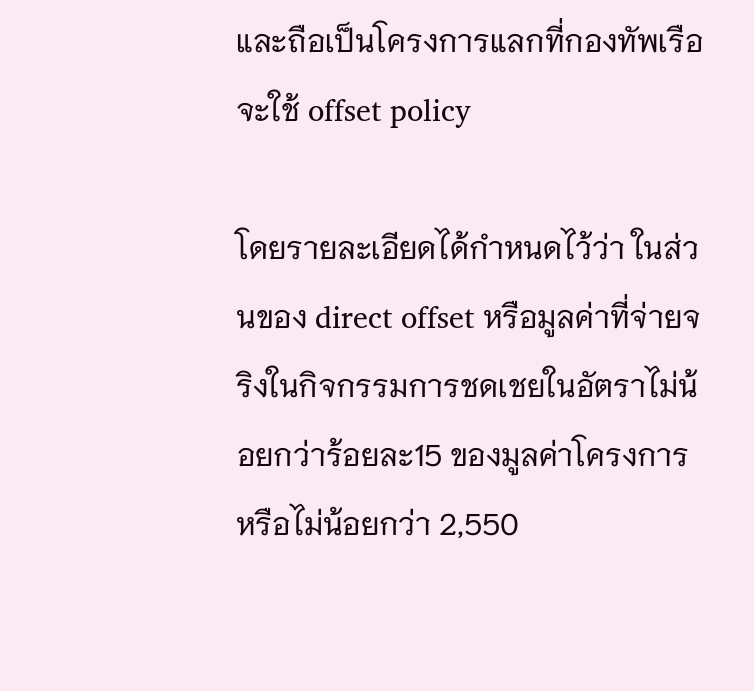และถือเป็นโครงการแลกที่กองทัพเรือจะใช้ offset policy

โดยรายละเอียดได้กำหนดไว้ว่า ในส่วนของ direct offset หรือมูลค่าที่จ่ายจริงในกิจกรรมการชดเชยในอัตราไม่น้อยกว่าร้อยละ15 ของมูลค่าโครงการ หรือไม่น้อยกว่า 2,550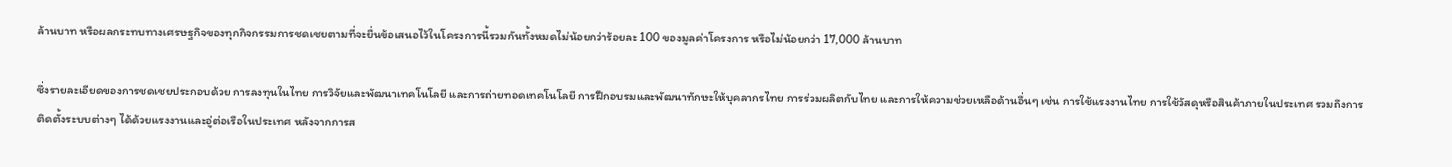ล้านบาท หรือผลกระทบทางเศรษฐกิจของทุกกิจกรรมการชดเชยตามที่จะยื่นข้อเสนอไว้ในโครงการนี้รวมกันทั้งหมดไม่น้อยกว่าร้อยละ 100 ของมูลค่าโครงการ หรือไม่น้อยกว่า 17,000 ล้านบาท

ซึ่งรายละเอียดของการชดเชยประกอบด้วย การลงทุนในไทย การวิจัยและพัฒนาเทคโนโลยี และการถ่ายทอดเทคโนโลยี การฝึกอบรมและพัฒนาทักษะให้บุคลากรไทย การร่วมผลิตกับไทย และการให้ความช่วยเหลือด้านอื่นๆ เช่น การใช้แรงงานไทย การใช้วัสดุหรือสินค้าภายในประเทศ รวมถึงการติดตั้งระบบต่างๆ ได้ด้วยแรงงานและอู่ต่อเรือในประเทศ หลังจากการส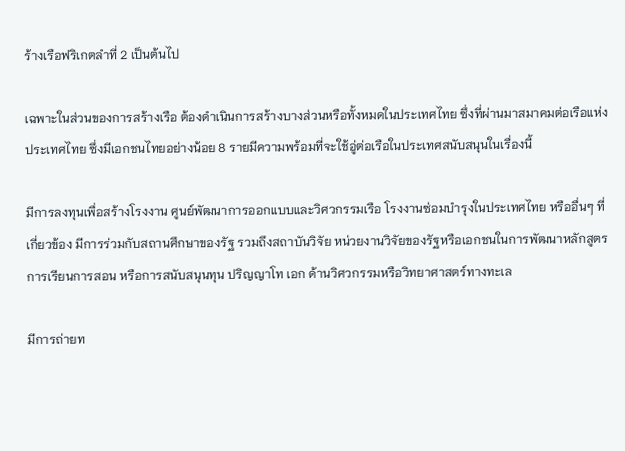ร้างเรือฟริเกตลำที่ 2 เป็นต้นไป

เฉพาะในส่วนของการสร้างเรือ ต้องดำเนินการสร้างบางส่วนหรือทั้งหมดในประเทศไทย ซึ่งที่ผ่านมาสมาคมต่อเรือแห่งประเทศไทย ซึ่งมีเอกชนไทยอย่างน้อย 8 รายมีความพร้อมที่จะใช้อู่ต่อเรือในประเทศสนับสนุนในเรื่องนี้

มีการลงทุนเพื่อสร้างโรงงาน ศูนย์พัฒนาการออกแบบและวิศวกรรมเรือ โรงงานซ่อมบำรุงในประเทศไทย หรืออื่นๆ ที่เกี่ยวข้อง มีการร่วมกับสถานศึกษาของรัฐ รวมถึงสถาบันวิจัย หน่วยงานวิจัยของรัฐหรือเอกชนในการพัฒนาหลักสูตรการเรียนการสอน หรือการสนับสนุนทุน ปริญญาโท เอก ด้านวิศวกรรมหรือวิทยาศาสตร์ทางทะเล

มีการถ่ายท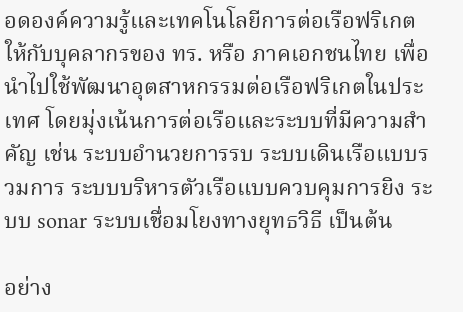อดองค์ความรู้และเทคโนโลยีการต่อเรือฟริเกตให้กับบุคลากรของ ทร. หรือ ภาคเอกชนไทย เพื่อนำไปใช้พัฒนาอุตสาหกรรมต่อเรือฟริเกตในประเทศ โดยมุ่งเน้นการต่อเรือและระบบที่มีความสำคัญ เช่น ระบบอำนวยการรบ ระบบเดินเรือแบบรวมการ ระบบบริหารตัวเรือแบบควบคุมการยิง ระบบ sonar ระบบเชื่อมโยงทางยุทธวิธี เป็นต้น

อย่าง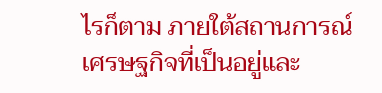ไรก็ตาม ภายใต้สถานการณ์เศรษฐกิจที่เป็นอยู่และ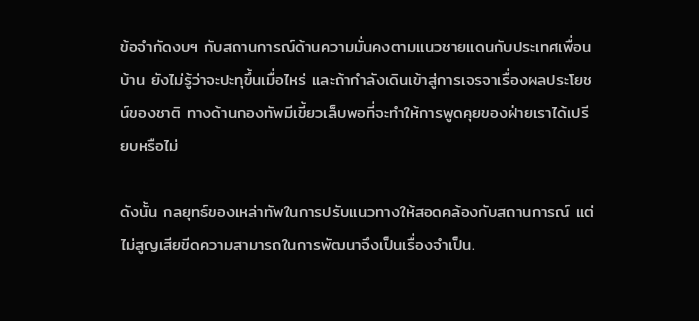ข้อจำกัดงบฯ กับสถานการณ์ด้านความมั่นคงตามแนวชายแดนกับประเทศเพื่อนบ้าน ยังไม่รู้ว่าจะปะทุขึ้นเมื่อไหร่ และถ้ากำลังเดินเข้าสู่การเจรจาเรื่องผลประโยชน์ของชาติ ทางด้านกองทัพมีเขี้ยวเล็บพอที่จะทำให้การพูดคุยของฝ่ายเราได้เปรียบหรือไม่

ดังนั้น กลยุทธ์ของเหล่าทัพในการปรับแนวทางให้สอดคล้องกับสถานการณ์ แต่ไม่สูญเสียขีดความสามารถในการพัฒนาจึงเป็นเรื่องจำเป็น.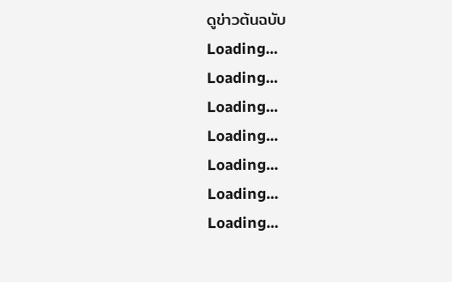ดูข่าวต้นฉบับ
Loading...
Loading...
Loading...
Loading...
Loading...
Loading...
Loading...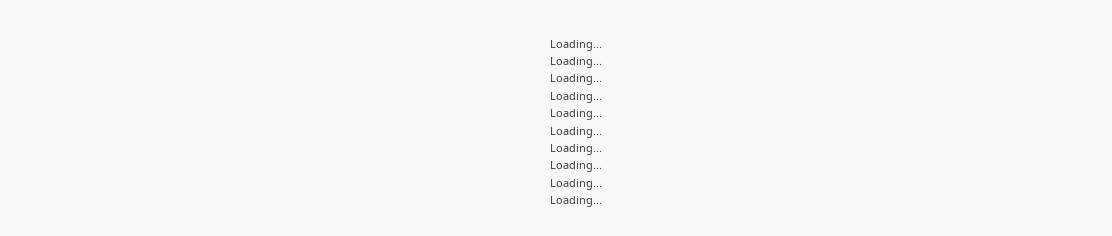Loading...
Loading...
Loading...
Loading...
Loading...
Loading...
Loading...
Loading...
Loading...
Loading...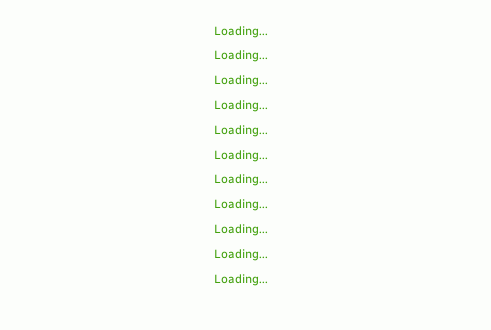Loading...
Loading...
Loading...
Loading...
Loading...
Loading...
Loading...
Loading...
Loading...
Loading...
Loading...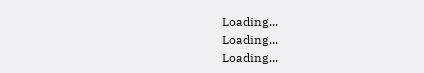Loading...
Loading...
Loading...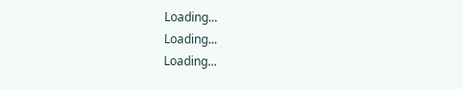Loading...
Loading...
Loading...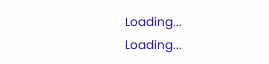Loading...
Loading...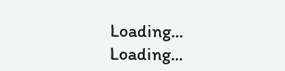Loading...
Loading...